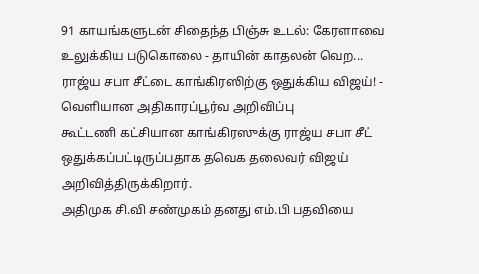91 காயங்களுடன் சிதைந்த பிஞ்சு உடல்: கேரளாவை உலுக்கிய படுகொலை - தாயின் காதலன் வெற...
ராஜ்ய சபா சீட்டை காங்கிரஸிற்கு ஒதுக்கிய விஜய்! - வெளியான அதிகாரப்பூர்வ அறிவிப்பு
கூட்டணி கட்சியான காங்கிரஸுக்கு ராஜ்ய சபா சீட் ஒதுக்கப்பட்டிருப்பதாக தவெக தலைவர் விஜய் அறிவித்திருக்கிறார்.
அதிமுக சி.வி சண்முகம் தனது எம்.பி பதவியை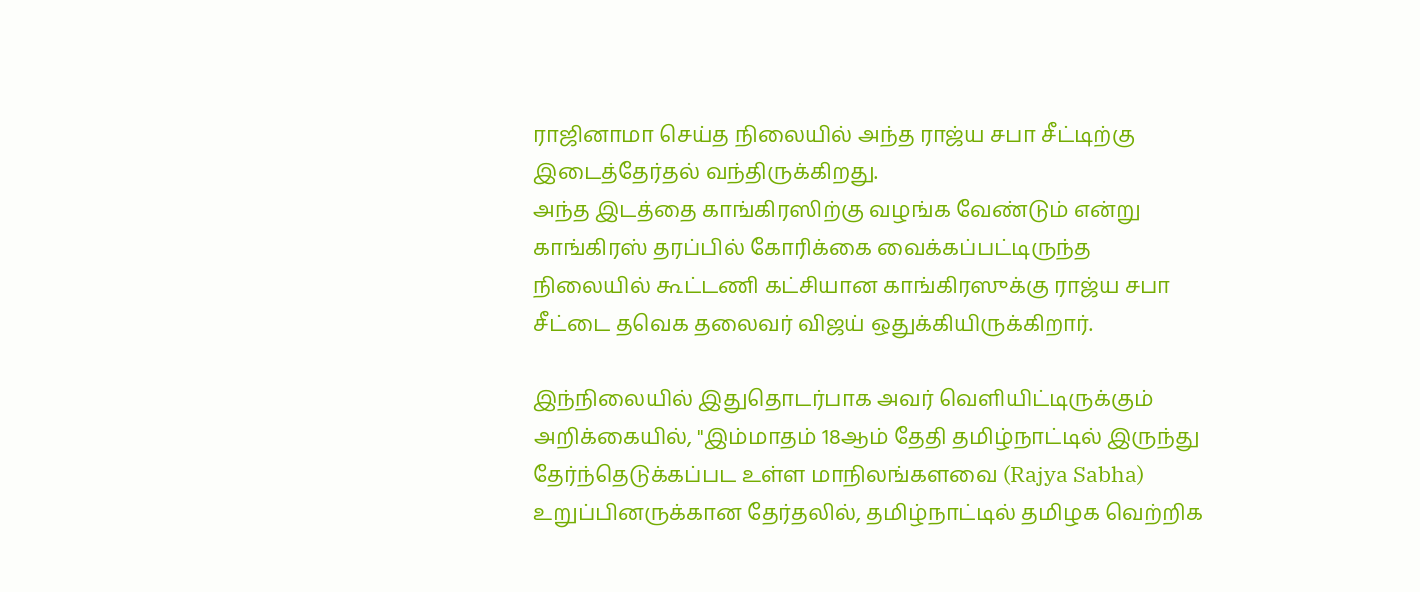ராஜினாமா செய்த நிலையில் அந்த ராஜ்ய சபா சீட்டிற்கு இடைத்தேர்தல் வந்திருக்கிறது.
அந்த இடத்தை காங்கிரஸிற்கு வழங்க வேண்டும் என்று காங்கிரஸ் தரப்பில் கோரிக்கை வைக்கப்பட்டிருந்த நிலையில் கூட்டணி கட்சியான காங்கிரஸுக்கு ராஜ்ய சபா சீட்டை தவெக தலைவர் விஜய் ஒதுக்கியிருக்கிறார்.

இந்நிலையில் இதுதொடர்பாக அவர் வெளியிட்டிருக்கும் அறிக்கையில், "இம்மாதம் 18ஆம் தேதி தமிழ்நாட்டில் இருந்து தேர்ந்தெடுக்கப்பட உள்ள மாநிலங்களவை (Rajya Sabha) உறுப்பினருக்கான தேர்தலில், தமிழ்நாட்டில் தமிழக வெற்றிக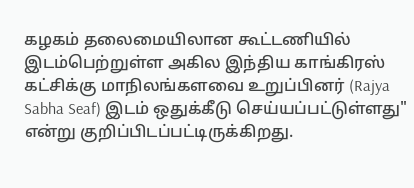கழகம் தலைமையிலான கூட்டணியில் இடம்பெற்றுள்ள அகில இந்திய காங்கிரஸ் கட்சிக்கு மாநிலங்களவை உறுப்பினர் (Rajya Sabha Seaf) இடம் ஒதுக்கீடு செய்யப்பட்டுள்ளது" என்று குறிப்பிடப்பட்டிருக்கிறது.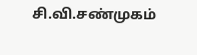சி.வி.சண்முகம்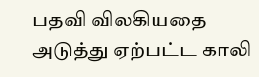பதவி விலகியதை அடுத்து ஏற்பட்ட காலி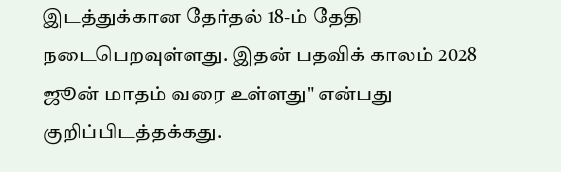இடத்துக்கான தேர்தல் 18-ம் தேதி நடைபெறவுள்ளது. இதன் பதவிக் காலம் 2028 ஜூன் மாதம் வரை உள்ளது" என்பது குறிப்பிடத்தக்கது.